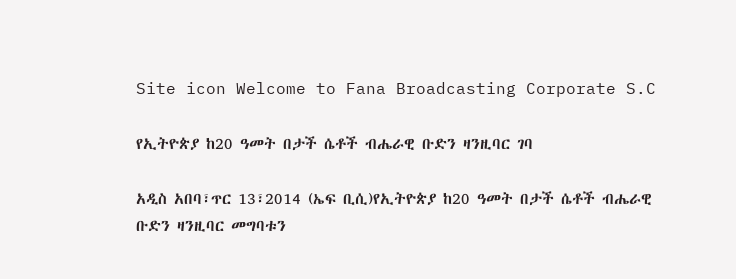Site icon Welcome to Fana Broadcasting Corporate S.C

የኢትዮጵያ ከ20 ዓመት በታች ሴቶች ብሔራዊ ቡድን ዛንዚባር ገባ

አዲስ አበባ፣ጥር 13፣2014 (ኤፍ ቢሲ)የኢትዮጵያ ከ20 ዓመት በታች ሴቶች ብሔራዊ ቡድን ዛንዚባር መግባቱን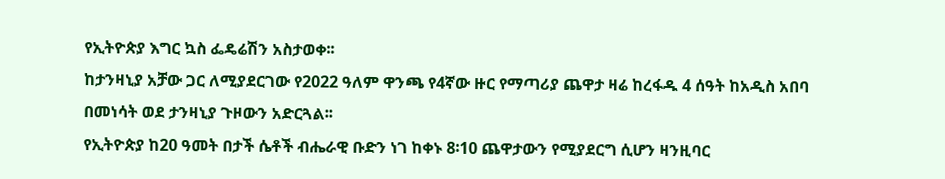የኢትዮጵያ እግር ኳስ ፌዴሬሽን አስታወቀ፡፡
ከታንዛኒያ አቻው ጋር ለሚያደርገው የ2022 ዓለም ዋንጫ የ4ኛው ዙር የማጣሪያ ጨዋታ ዛሬ ከረፋዱ 4 ሰዓት ከአዲስ አበባ በመነሳት ወደ ታንዛኒያ ጉዞውን አድርጓል፡፡
የኢትዮጵያ ከ20 ዓመት በታች ሴቶች ብሔራዊ ቡድን ነገ ከቀኑ 8፡10 ጨዋታውን የሚያደርግ ሲሆን ዛንዚባር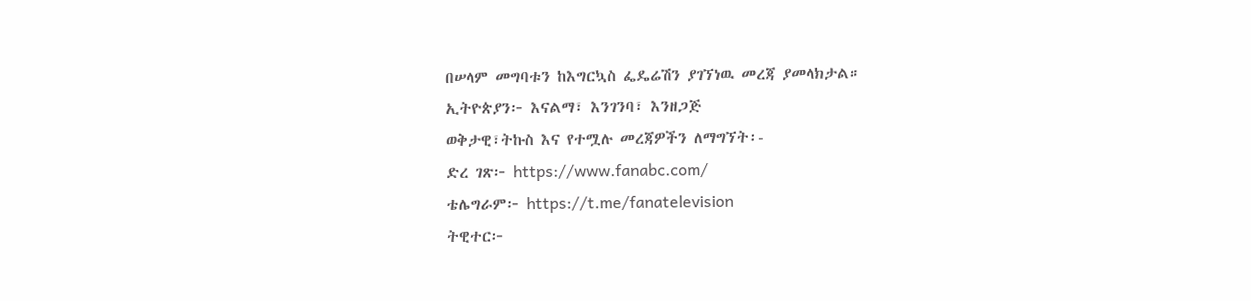በሠላም መግባቱን ከእግርኳስ ፌዴሬሽን ያገኘነዉ መረጃ ያመላክታል።
ኢትዮጵያን፦ እናልማ፣ እንገንባ፣ እንዘጋጅ
ወቅታዊ፣ትኩስ እና የተሟሉ መረጃዎችን ለማግኘት፡-
ድረ ገጽ፦ https://www.fanabc.com/
ቴሌግራም፦ https://t.me/fanatelevision
ትዊተር፦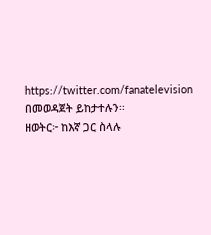https://twitter.com/fanatelevision በመወዳጀት ይከታተሉን፡፡
ዘወትር፦ ከእኛ ጋር ስላሉ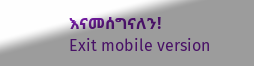እናመሰግናለን!
Exit mobile version